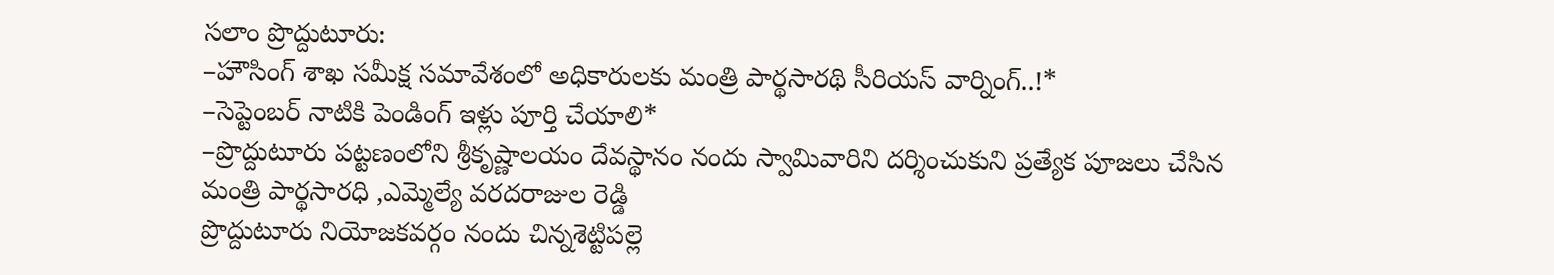సలాం ప్రొద్దుటూరు:
–హౌసింగ్ శాఖ సమీక్ష సమావేశంలో అధికారులకు మంత్రి పార్థసారథి సీరియస్ వార్నింగ్..!*
–సెప్టెంబర్ నాటికి పెండింగ్ ఇళ్లు పూర్తి చేయాలి*
–ప్రొద్దుటూరు పట్టణంలోని శ్రీకృష్ణాలయం దేవస్థానం నందు స్వామివారిని దర్శించుకుని ప్రత్యేక పూజలు చేసిన మంత్రి పార్థసారధి ,ఎమ్మెల్యే వరదరాజుల రెడ్డి
ప్రొద్దుటూరు నియోజకవర్గం నందు చిన్నశెట్టిపల్లె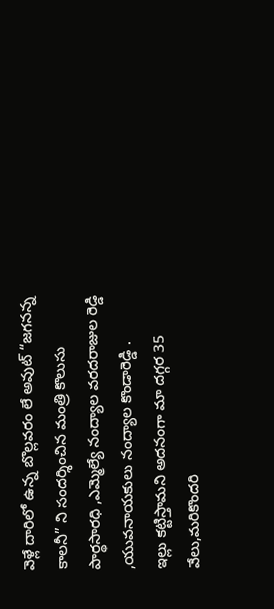వెళ్లే దారిలో ఉన్న బొల్లవరం లే అవుట్ “జగనన్న కాలనీ” ని సందర్శించిన మంత్రి కొలుసు పార్థసారధి ,ఎమ్మెల్యే నంద్యాల వరదరాజుల రెడ్డి ,యువనాయకులు నంద్యాల కొండారెడ్డి .
ఇల్లు కట్టిస్తామని అదనంగా మా దగ్గర 35 వేలు,మరికొందరి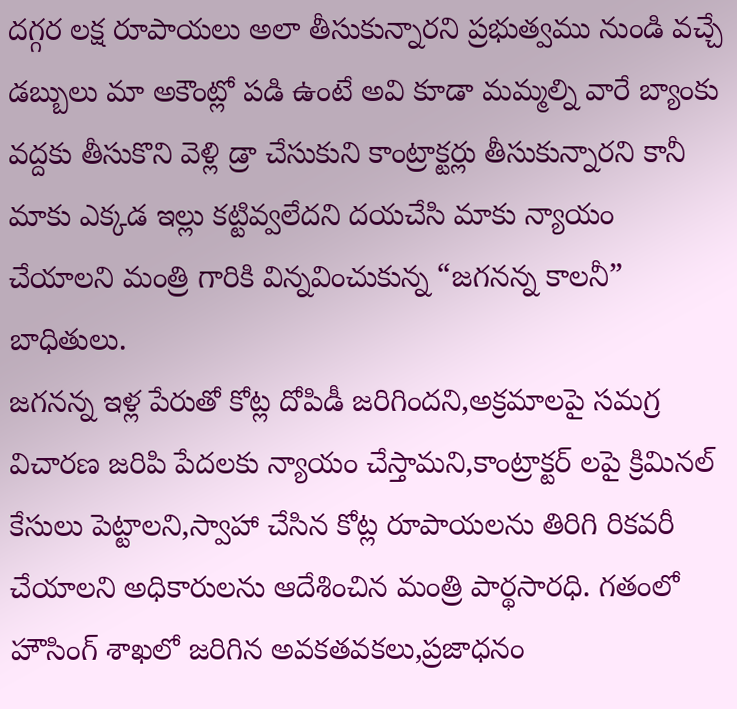దగ్గర లక్ష రూపాయలు అలా తీసుకున్నారని ప్రభుత్వము నుండి వచ్చే డబ్బులు మా అకౌంట్లో పడి ఉంటే అవి కూడా మమ్మల్ని వారే బ్యాంకు వద్దకు తీసుకొని వెళ్లి డ్రా చేసుకుని కాంట్రాక్టర్లు తీసుకున్నారని కానీ మాకు ఎక్కడ ఇల్లు కట్టివ్వలేదని దయచేసి మాకు న్యాయం చేయాలని మంత్రి గారికి విన్నవించుకున్న “జగనన్న కాలనీ” బాధితులు.
జగనన్న ఇళ్ల పేరుతో కోట్ల దోపిడీ జరిగిందని,అక్రమాలపై సమగ్ర విచారణ జరిపి పేదలకు న్యాయం చేస్తామని,కాంట్రాక్టర్ లపై క్రిమినల్ కేసులు పెట్టాలని,స్వాహా చేసిన కోట్ల రూపాయలను తిరిగి రికవరీ చేయాలని అధికారులను ఆదేశించిన మంత్రి పార్థసారధి. గతంలో హౌసింగ్ శాఖలో జరిగిన అవకతవకలు,ప్రజాధనం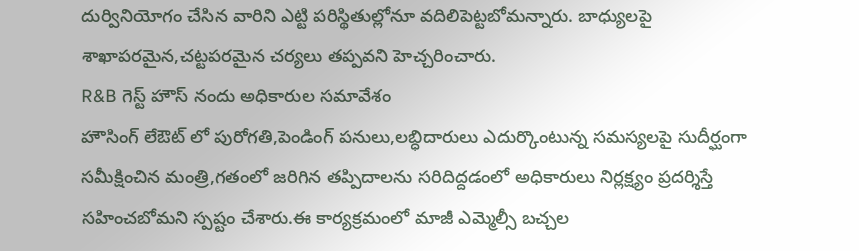దుర్వినియోగం చేసిన వారిని ఎట్టి పరిస్థితుల్లోనూ వదిలిపెట్టబోమన్నారు. బాధ్యులపై శాఖాపరమైన,చట్టపరమైన చర్యలు తప్పవని హెచ్చరించారు.
R&B గెస్ట్ హౌస్ నందు అధికారుల సమావేశం
హౌసింగ్ లేఔట్ లో పురోగతి,పెండింగ్ పనులు,లబ్ధిదారులు ఎదుర్కొంటున్న సమస్యలపై సుదీర్ఘంగా సమీక్షించిన మంత్రి,గతంలో జరిగిన తప్పిదాలను సరిదిద్దడంలో అధికారులు నిర్లక్ష్యం ప్రదర్శిస్తే సహించబోమని స్పష్టం చేశారు.ఈ కార్యక్రమంలో మాజీ ఎమ్మెల్సీ బచ్చల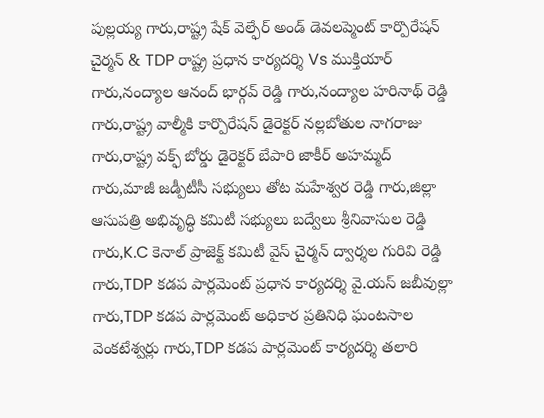పుల్లయ్య గారు,రాష్ట్ర షేక్ వెల్ఫేర్ అండ్ డెవలప్మెంట్ కార్పొరేషన్ చైర్మన్ & TDP రాష్ట్ర ప్రధాన కార్యదర్శి Vs ముక్తియార్ గారు,నంద్యాల ఆనంద్ భార్గవ్ రెడ్డి గారు,నంద్యాల హరినాథ్ రెడ్డి గారు,రాష్ట్ర వాల్మీకి కార్పొరేషన్ డైరెక్టర్ నల్లబోతుల నాగరాజు గారు,రాష్ట్ర వక్ఫ్ బోర్డు డైరెక్టర్ బేపారి జాకీర్ అహమ్మద్ గారు,మాజీ జడ్పీటీసీ సభ్యులు తోట మహేశ్వర రెడ్డి గారు,జిల్లా ఆసుపత్రి అభివృద్ధి కమిటీ సభ్యులు బద్వేలు శ్రీనివాసుల రెడ్డి గారు,K.C కెనాల్ ప్రాజెక్ట్ కమిటీ వైస్ చైర్మన్ ద్వార్శల గురివి రెడ్డి గారు,TDP కడప పార్లమెంట్ ప్రధాన కార్యదర్శి వై.యస్ జబీవుల్లా గారు,TDP కడప పార్లమెంట్ అధికార ప్రతినిధి ఘంటసాల వెంకటేశ్వర్లు గారు,TDP కడప పార్లమెంట్ కార్యదర్శి తలారి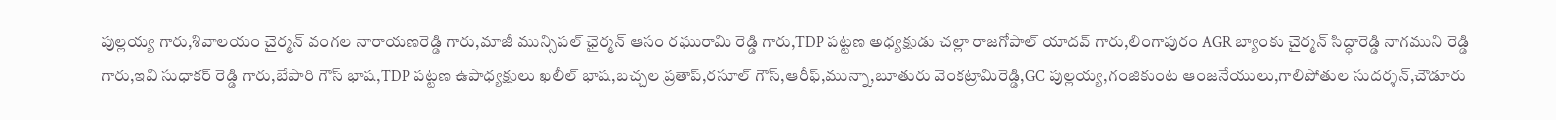పుల్లయ్య గారు,శివాలయం చైర్మన్ వంగల నారాయణరెడ్డి గారు,మాజీ మున్సిపల్ ఛైర్మన్ ఆసం రఘురామి రెడ్డి గారు,TDP పట్టణ అధ్యక్షుడు చల్లా రాజగోపాల్ యాదవ్ గారు,లింగాపురం AGR బ్యాంకు చైర్మన్ సిద్ధారెడ్డి నాగముని రెడ్డి గారు,ఇవి సుధాకర్ రెడ్డి గారు,బేపారి గౌస్ భాష,TDP పట్టణ ఉపాధ్యక్షులు ఖలీల్ భాష,బచ్చల ప్రతాప్,రసూల్ గౌస్,ఆరీఫ్,మున్నా,బూతురు వెంకట్రామిరెడ్డి,GC పుల్లయ్య,గంజికుంట ఆంజనేయులు,గాలిపోతుల సుదర్శన్,చౌడూరు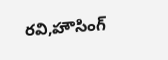రవి,హౌసింగ్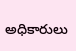అధికారులు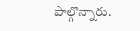పాల్గొన్నారు.